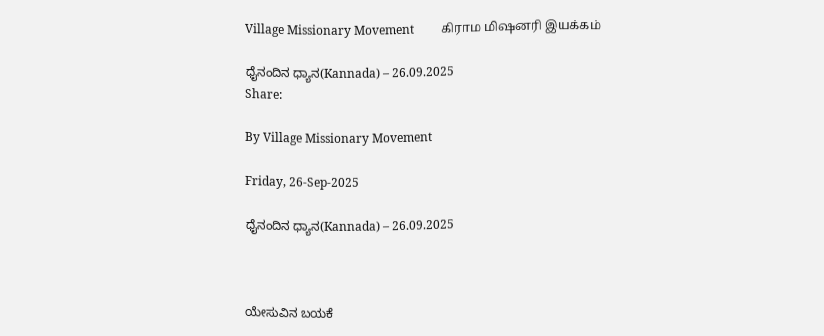Village Missionary Movement         கிராம மிஷனரி இயக்கம்

ಧೈನಂದಿನ ಧ್ಯಾನ(Kannada) – 26.09.2025
Share:

By Village Missionary Movement

Friday, 26-Sep-2025

ಧೈನಂದಿನ ಧ್ಯಾನ(Kannada) – 26.09.2025



ಯೇಸುವಿನ ಬಯಕೆ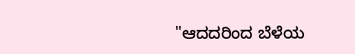"ಆದದರಿಂದ ಬೆಳೆಯ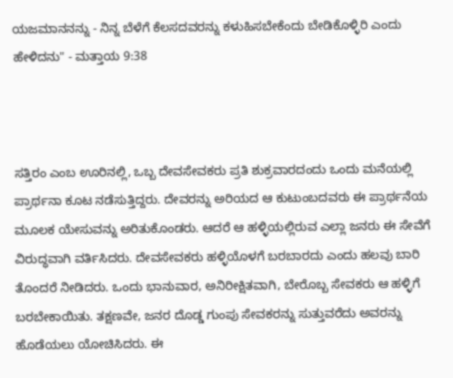ಯಜಮಾನನನ್ನು - ನಿನ್ನ ಬೆಳೆಗೆ ಕೆಲಸದವರನ್ನು ಕಳುಹಿಸಬೇಕೆಂದು ಬೇಡಿಕೊಳ್ಳಿರಿ ಎಂದು ಹೇಳಿದನು" - ಮತ್ತಾಯ 9:38



ಸತ್ತಿರಂ ಎಂಬ ಊರಿನಲ್ಲಿ, ಒಬ್ಬ ದೇವಸೇವಕರು ಪ್ರತಿ ಶುಕ್ರವಾರದಂದು ಒಂದು ಮನೆಯಲ್ಲಿ ಪ್ರಾರ್ಥನಾ ಕೂಟ ನಡೆಸುತ್ತಿದ್ದರು. ದೇವರನ್ನು ಅರಿಯದ ಆ ಕುಟುಂಬದವರು ಈ ಪ್ರಾರ್ಥನೆಯ ಮೂಲಕ ಯೇಸುವನ್ನು ಅರಿತುಕೊಂಡರು. ಆದರೆ ಆ ಹಳ್ಳಿಯಲ್ಲಿರುವ ಎಲ್ಲಾ ಜನರು ಈ ಸೇವೆಗೆ ವಿರುದ್ಧವಾಗಿ ವರ್ತಿಸಿದರು. ದೇವಸೇವಕರು ಹಳ್ಳಿಯೊಳಗೆ ಬರಬಾರದು ಎಂದು ಹಲವು ಬಾರಿ ತೊಂದರೆ ನೀಡಿದರು. ಒಂದು ಭಾನುವಾರ, ಅನಿರೀಕ್ಷಿತವಾಗಿ, ಬೇರೊಬ್ಬ ಸೇವಕರು ಆ ಹಳ್ಳಿಗೆ ಬರಬೇಕಾಯಿತು. ತಕ್ಷಣವೇ, ಜನರ ದೊಡ್ಡ ಗುಂಪು ಸೇವಕರನ್ನು ಸುತ್ತುವರೆದು ಅವರನ್ನು ಹೊಡೆಯಲು ಯೋಚಿಸಿದರು. ಈ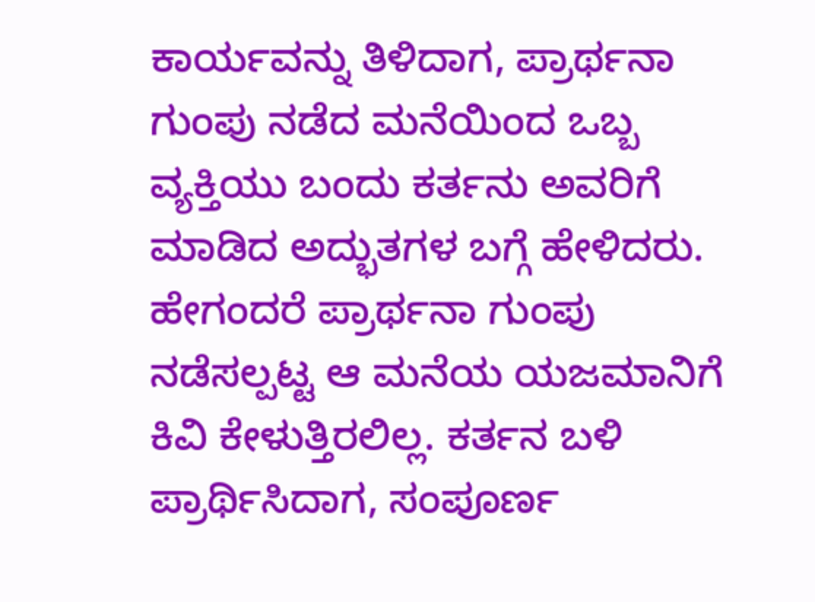ಕಾರ್ಯವನ್ನು ತಿಳಿದಾಗ, ಪ್ರಾರ್ಥನಾ ಗುಂಪು ನಡೆದ ಮನೆಯಿಂದ ಒಬ್ಬ ವ್ಯಕ್ತಿಯು ಬಂದು ಕರ್ತನು ಅವರಿಗೆ ಮಾಡಿದ ಅದ್ಭುತಗಳ ಬಗ್ಗೆ ಹೇಳಿದರು. ಹೇಗಂದರೆ ಪ್ರಾರ್ಥನಾ ಗುಂಪು ನಡೆಸಲ್ಪಟ್ಟ ಆ ಮನೆಯ ಯಜಮಾನಿಗೆ ಕಿವಿ ಕೇಳುತ್ತಿರಲಿಲ್ಲ. ಕರ್ತನ ಬಳಿ ಪ್ರಾರ್ಥಿಸಿದಾಗ, ಸಂಪೂರ್ಣ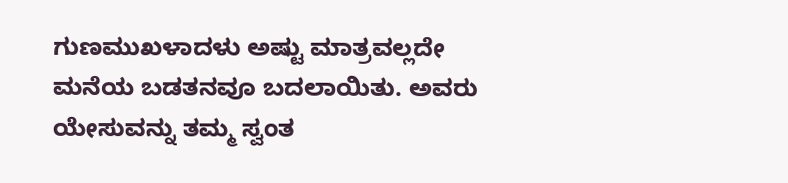ಗುಣಮುಖಳಾದಳು ಅಷ್ಟು ಮಾತ್ರವಲ್ಲದೇ ಮನೆಯ ಬಡತನವೂ ಬದಲಾಯಿತು. ಅವರು ಯೇಸುವನ್ನು ತಮ್ಮ ಸ್ವಂತ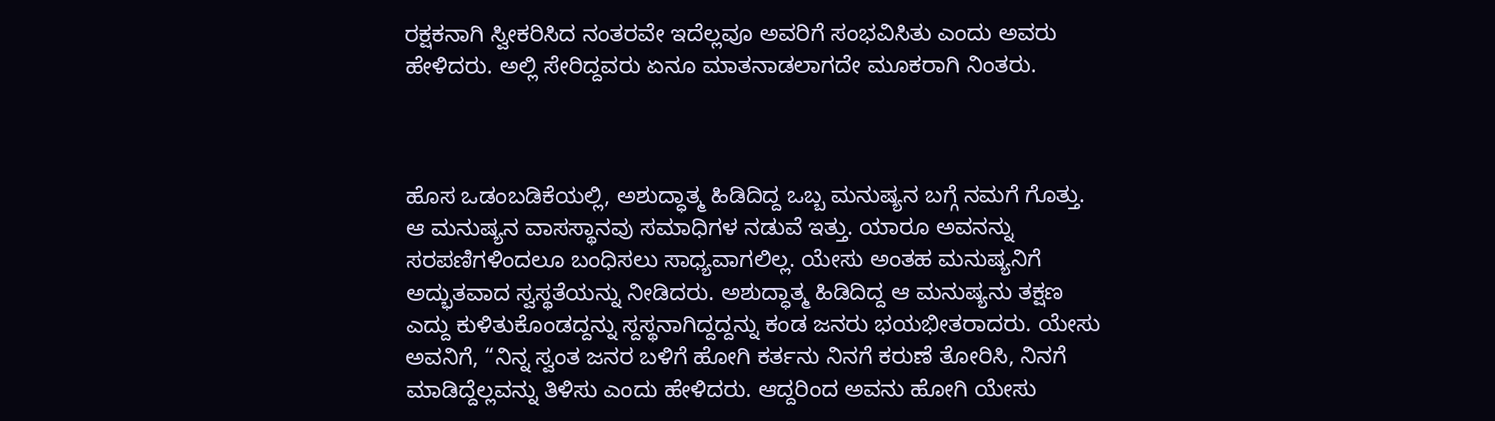ರಕ್ಷಕನಾಗಿ ಸ್ವೀಕರಿಸಿದ ನಂತರವೇ ಇದೆಲ್ಲವೂ ಅವರಿಗೆ ಸಂಭವಿಸಿತು ಎಂದು ಅವರು ಹೇಳಿದರು. ಅಲ್ಲಿ ಸೇರಿದ್ದವರು ಏನೂ ಮಾತನಾಡಲಾಗದೇ ಮೂಕರಾಗಿ ನಿಂತರು.



ಹೊಸ ಒಡಂಬಡಿಕೆಯಲ್ಲಿ, ಅಶುದ್ಧಾತ್ಮ ಹಿಡಿದಿದ್ದ ಒಬ್ಬ ಮನುಷ್ಯನ ಬಗ್ಗೆ ನಮಗೆ ಗೊತ್ತು. ಆ ಮನುಷ್ಯನ ವಾಸಸ್ಥಾನವು ಸಮಾಧಿಗಳ ನಡುವೆ ಇತ್ತು. ಯಾರೂ ಅವನನ್ನು ಸರಪಣಿಗಳಿಂದಲೂ ಬಂಧಿಸಲು ಸಾಧ್ಯವಾಗಲಿಲ್ಲ. ಯೇಸು ಅಂತಹ ಮನುಷ್ಯನಿಗೆ ಅದ್ಭುತವಾದ ಸ್ವಸ್ಥತೆಯನ್ನು ನೀಡಿದರು. ಅಶುದ್ಧಾತ್ಮ ಹಿಡಿದಿದ್ದ ಆ ಮನುಷ್ಯನು ತಕ್ಷಣ ಎದ್ದು ಕುಳಿತುಕೊಂಡದ್ದನ್ನು ಸ್ದಸ್ಥನಾಗಿದ್ದದ್ದನ್ನು ಕಂಡ ಜನರು ಭಯಭೀತರಾದರು. ಯೇಸು ಅವನಿಗೆ, “ನಿನ್ನ ಸ್ವಂತ ಜನರ ಬಳಿಗೆ ಹೋಗಿ ಕರ್ತನು ನಿನಗೆ ಕರುಣೆ ತೋರಿಸಿ, ನಿನಗೆ ಮಾಡಿದ್ದೆಲ್ಲವನ್ನು ತಿಳಿಸು ಎಂದು ಹೇಳಿದರು. ಆದ್ದರಿಂದ ಅವನು ಹೋಗಿ ಯೇಸು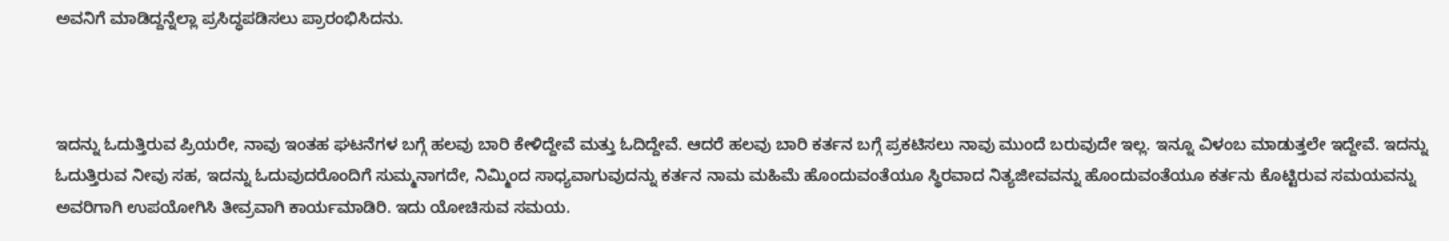ಅವನಿಗೆ ಮಾಡಿದ್ದನ್ನೆಲ್ಲಾ ಪ್ರಸಿದ್ಧಪಡಿಸಲು ಪ್ರಾರಂಭಿಸಿದನು.



ಇದನ್ನು ಓದುತ್ತಿರುವ ಪ್ರಿಯರೇ, ನಾವು ಇಂತಹ ಘಟನೆಗಳ ಬಗ್ಗೆ ಹಲವು ಬಾರಿ ಕೇಳಿದ್ದೇವೆ ಮತ್ತು ಓದಿದ್ದೇವೆ. ಆದರೆ ಹಲವು ಬಾರಿ ಕರ್ತನ ಬಗ್ಗೆ ಪ್ರಕಟಿಸಲು ನಾವು ಮುಂದೆ ಬರುವುದೇ ಇಲ್ಲ. ಇನ್ನೂ ವಿಳಂಬ ಮಾಡುತ್ತಲೇ ಇದ್ದೇವೆ. ಇದನ್ನು ಓದುತ್ತಿರುವ ನೀವು ಸಹ, ಇದನ್ನು ಓದುವುದರೊಂದಿಗೆ ಸುಮ್ಮನಾಗದೇ, ನಿಮ್ಮಿಂದ ಸಾಧ್ಯವಾಗುವುದನ್ನು ಕರ್ತನ ನಾಮ ಮಹಿಮೆ ಹೊಂದುವಂತೆಯೂ ಸ್ಥಿರವಾದ ನಿತ್ಯಜೀವವನ್ನು ಹೊಂದುವಂತೆಯೂ ಕರ್ತನು ಕೊಟ್ಟಿರುವ ಸಮಯವನ್ನು ಅವರಿಗಾಗಿ ಉಪಯೋಗಿಸಿ ತೀವ್ರವಾಗಿ ಕಾರ್ಯಮಾಡಿರಿ. ಇದು ಯೋಚಿಸುವ ಸಮಯ.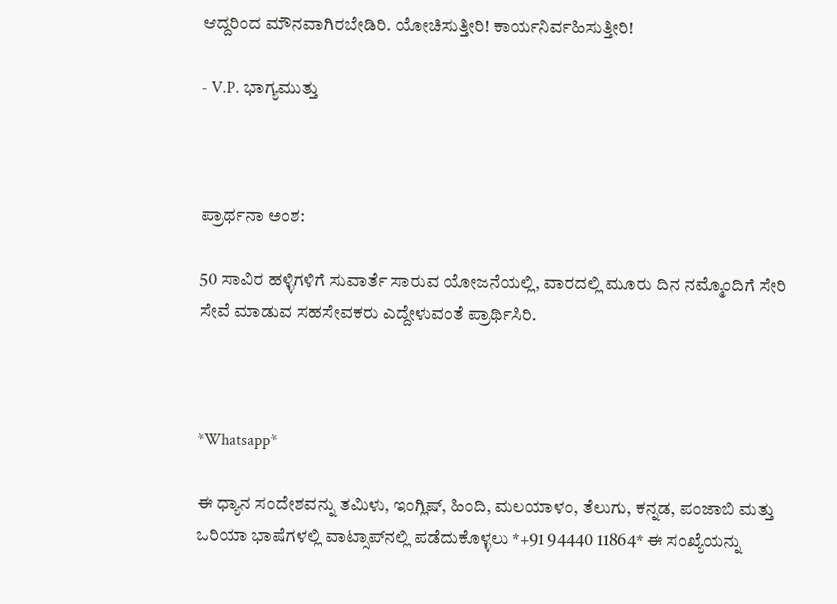ಆದ್ದರಿಂದ ಮೌನವಾಗಿರಬೇಡಿರಿ. ಯೋಚಿಸುತ್ತೀರಿ! ಕಾರ್ಯನಿರ್ವಹಿಸುತ್ತೀರಿ!

- V.P. ಭಾಗ್ಯಮುತ್ತು



ಪ್ರಾರ್ಥನಾ ಅಂಶ:

50 ಸಾವಿರ ಹಳ್ಳಿಗಳಿಗೆ ಸುವಾರ್ತೆ ಸಾರುವ ಯೋಜನೆಯಲ್ಲಿ, ವಾರದಲ್ಲಿ ಮೂರು ದಿನ ನಮ್ಮೊಂದಿಗೆ ಸೇರಿ ಸೇವೆ ಮಾಡುವ ಸಹಸೇವಕರು ಎದ್ದೇಳುವಂತೆ ಪ್ರಾರ್ಥಿಸಿರಿ.



*Whatsapp*

ಈ ಧ್ಯಾನ ಸಂದೇಶವನ್ನು ತಮಿಳು, ಇಂಗ್ಲಿಷ್, ಹಿಂದಿ, ಮಲಯಾಳಂ, ತೆಲುಗು, ಕನ್ನಡ, ಪಂಜಾಬಿ ಮತ್ತು ಒರಿಯಾ ಭಾಷೆಗಳಲ್ಲಿ ವಾಟ್ಸಾಪ್‌ನಲ್ಲಿ ಪಡೆದುಕೊಳ್ಳಲು *+91 94440 11864* ಈ ಸಂಖ್ಯೆಯನ್ನು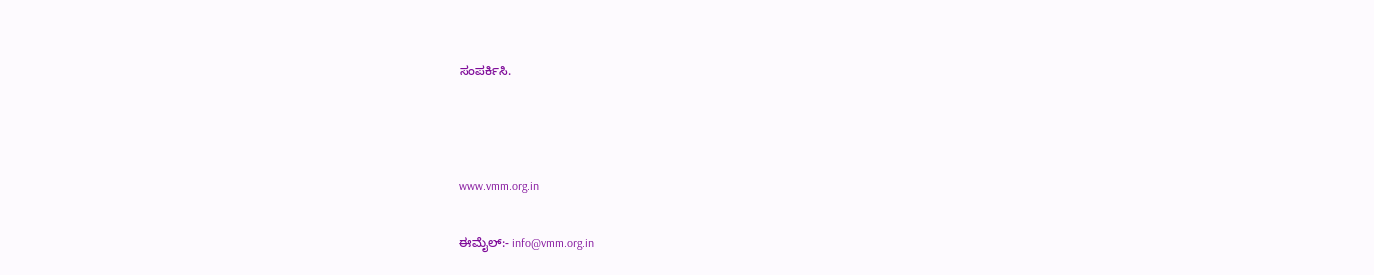ಸಂಪರ್ಕಿಸಿ.



www.vmm.org.in

ಈಮೈಲ್:- info@vmm.org.in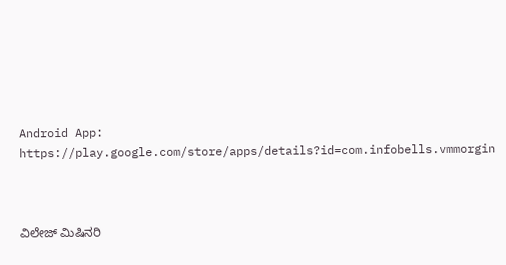Android App: https://play.google.com/store/apps/details?id=com.infobells.vmmorgin



ವಿಲೇಜ್ ಮಿಷಿನರಿ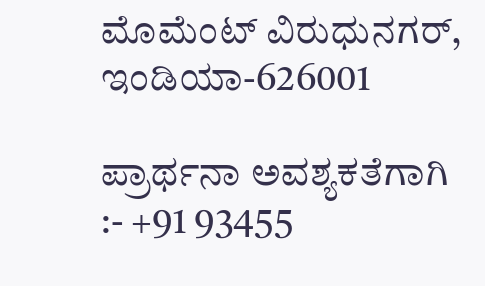ಮೊಮೆಂಟ್ ವಿರುಧುನಗರ್, ಇಂಡಿಯಾ-626001

ಪ್ರಾರ್ಥನಾ ಅವಶ್ಯಕತೆಗಾಗಿ :- +91 93455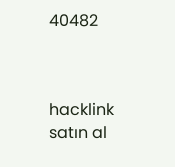40482



hacklink satın al